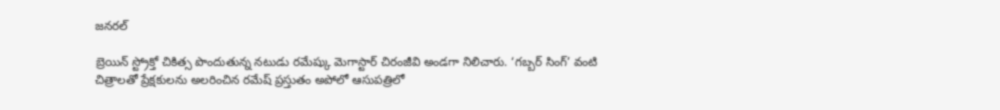జనరల్

బ్రెయిన్ స్ట్రోక్తో చికిత్స పొందుతున్న నటుడు రమేష్కు మెగాస్టార్ చిరంజీవి అండగా నిలిచారు. ‘గబ్బర్ సింగ్’ వంటి చిత్రాలతో ప్రేక్షకులను అలరించిన రమేష్ ప్రస్తుతం అపోలో ఆసుపత్రిలో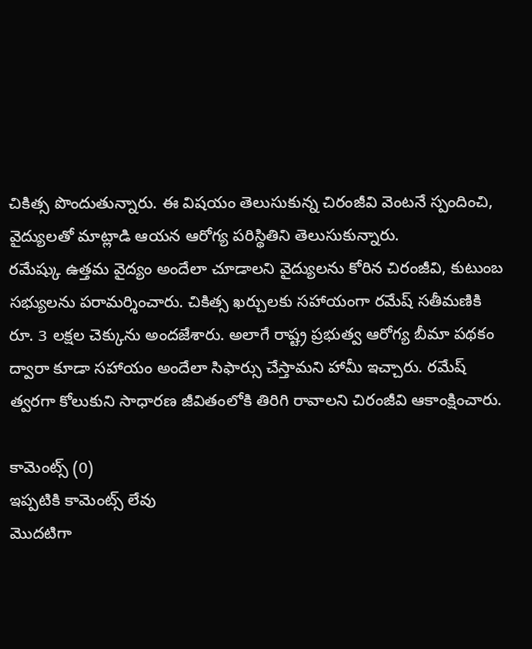చికిత్స పొందుతున్నారు. ఈ విషయం తెలుసుకున్న చిరంజీవి వెంటనే స్పందించి, వైద్యులతో మాట్లాడి ఆయన ఆరోగ్య పరిస్థితిని తెలుసుకున్నారు.
రమేష్కు ఉత్తమ వైద్యం అందేలా చూడాలని వైద్యులను కోరిన చిరంజీవి, కుటుంబ సభ్యులను పరామర్శించారు. చికిత్స ఖర్చులకు సహాయంగా రమేష్ సతీమణికి రూ. 3 లక్షల చెక్కును అందజేశారు. అలాగే రాష్ట్ర ప్రభుత్వ ఆరోగ్య బీమా పథకం ద్వారా కూడా సహాయం అందేలా సిఫార్సు చేస్తామని హామీ ఇచ్చారు. రమేష్ త్వరగా కోలుకుని సాధారణ జీవితంలోకి తిరిగి రావాలని చిరంజీవి ఆకాంక్షించారు.

కామెంట్స్ (0)
ఇప్పటికి కామెంట్స్ లేవు
మొదటిగా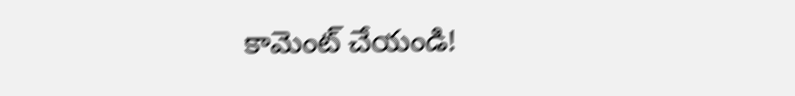కామెంట్ చేయండి!